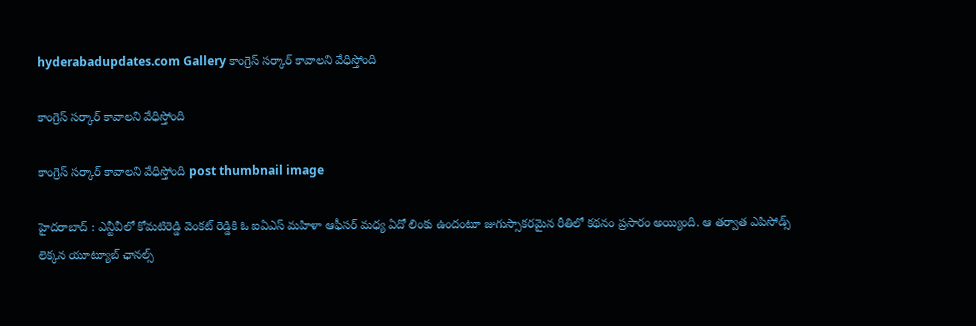hyderabadupdates.com Gallery కాంగ్రెస్ స‌ర్కార్ కావాల‌ని వేధిస్తోంది

కాంగ్రెస్ స‌ర్కార్ కావాల‌ని వేధిస్తోంది

కాంగ్రెస్ స‌ర్కార్ కావాల‌ని వేధిస్తోంది post thumbnail image

హైద‌రాబాద్ : ఎన్టీవీలో కోమ‌టిరెడ్డి వెంక‌ట్ రెడ్డికి ఓ ఐఏఎస్ మహిళా ఆఫీస‌ర్ మ‌ధ్య ఏదో లింకు ఉందంటూ జుగుస్సాక‌ర‌మైన రీతిలో క‌థ‌నం ప్రసారం అయ్యింది. ఆ త‌ర్వాత ఎపిసోడ్స్ లెక్క‌న యూట్యూబ్ ఛానల్స్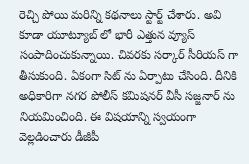రెచ్చి పోయి మ‌రిన్ని క‌థ‌నాలు స్టార్ట్ చేశారు. అవి కూడా యూట్యూబ్ లో భారీ ఎత్తున వ్యూస్ సంపాదించుకున్నాయి. చివ‌ర‌కు స‌ర్కార్ సీరియ‌స్ గా తీసుకుంది. ఏకంగా సిట్ ను ఏర్పాటు చేసింది. దీనికి అధికారిగా న‌గ‌ర పోలీస్ క‌మిష‌న‌ర్ వీసీ స‌జ్జ‌నార్ ను నియ‌మించింది. ఈ విష‌యాన్ని స్వ‌యంగా వెల్లడించారు డీజీపీ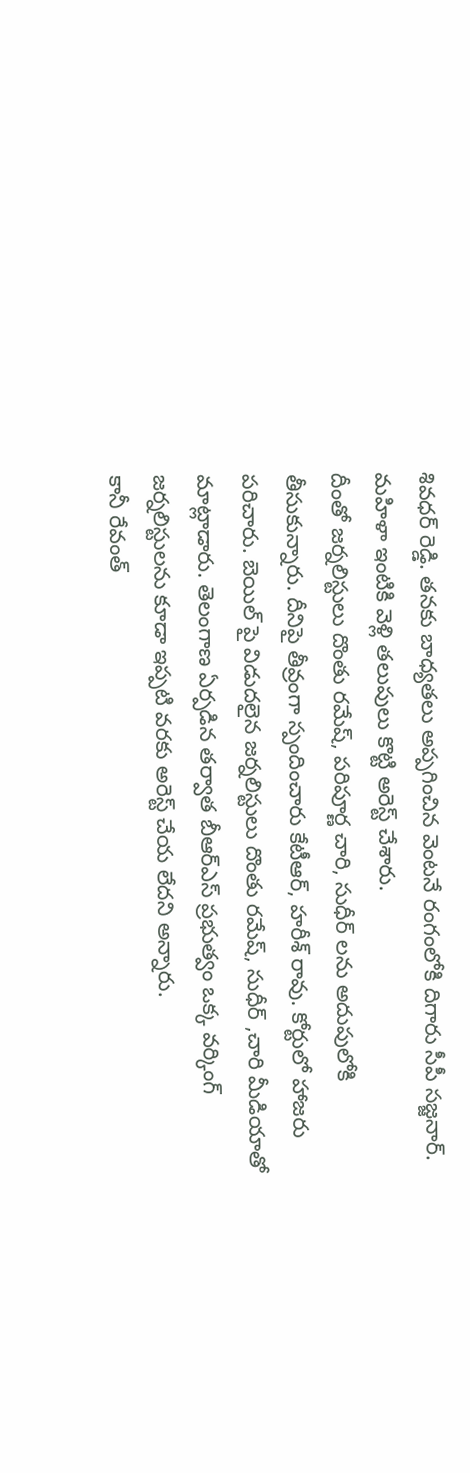శివ‌ధ‌ర్ రెడ్డి. త‌న‌కు బాధ్య‌త‌లు అప్ప‌గించిన వెంట‌నే రంగంలోకి దిగారు సీపీ స‌జ్జ‌నార్. మ‌హిళా ఇంటికి వెళ్లి త‌లుపులు కొట్టి అరెస్ట్ చేశారు.
దీంతో జ‌ర్న‌లిస్టులు దొంతు ర‌మేష్, ప‌రిపూర్ణ చారి, సుధీర్ ల‌ను అదుపులోకి తీసుకున్నారు. దీనిపై తీవ్రంగా స్పందించారు కేటీఆర్, హ‌రీశ్ రావు. కోర్టులో హాజ‌రు ప‌రిచారు. బెయిల్ పై విడుద‌లైన జ‌ర్న‌లిస్టులు దొంతు ర‌మేష్, సుధీర్ ,చారి మీడియాతో మాట్లాడారు. తెలంగాణ ఏర్పడిన తర్వాత బీఆర్ఎస్ ప్రభుత్వం ఒక్క వర్కింగ్ జర్నలిస్టులను కూడా ఇప్పటి వరకు అరెస్ట్ చేయ లేద‌ని అన్నారు.
కానీ రేవంత్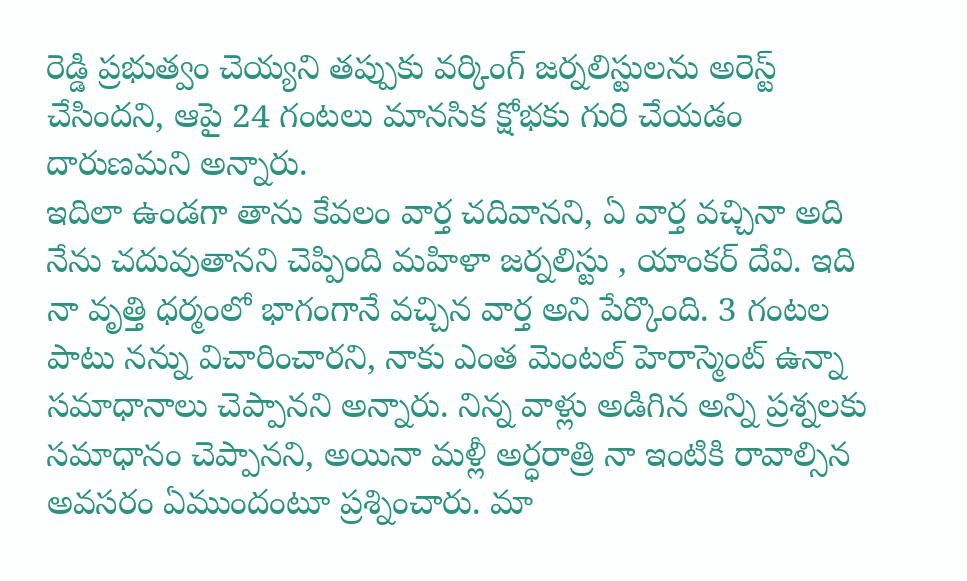రెడ్డి ప్రభుత్వం చెయ్యని తప్పుకు వర్కింగ్ జర్నలిస్టులను అరెస్ట్ చేసింద‌ని, ఆపై 24 గంటలు మానసిక క్షోభకు గురి చేయడం దారుణ‌మ‌ని అన్నారు.
ఇదిలా ఉండ‌గా తాను కేవలం వార్త చదివాన‌ని, ఏ వార్త వచ్చినా అది నేను చదువుతానని చెప్పింది మ‌హిళా జ‌ర్న‌లిస్టు , యాంక‌ర్ దేవి. ఇది నా వృత్తి ధర్మంలో భాగంగానే వచ్చిన వార్త అని పేర్కొంది. 3 గంటల పాటు నన్ను విచారించారని, నాకు ఎంత మెంటల్ హెరాస్మెంట్ ఉన్నా సమాధానాలు చెప్పానని అన్నారు. నిన్న వాళ్లు అడిగిన అన్ని ప్రశ్నలకు సమాధానం చెప్పాన‌ని, అయినా మళ్లీ అర్ధరాత్రి నా ఇంటికి రావాల్సిన అవసరం ఏముందంటూ ప్ర‌శ్నించారు. మా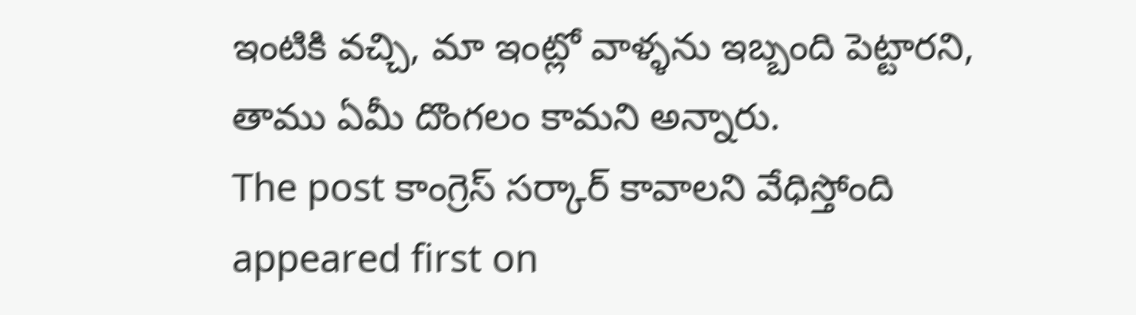ఇంటికి వచ్చి, మా ఇంట్లో వాళ్ళను ఇబ్బంది పెట్టారని, తాము ఏమీ దొంగ‌లం కామ‌ని అన్నారు.
The post కాంగ్రెస్ స‌ర్కార్ కావాల‌ని వేధిస్తోంది appeared first on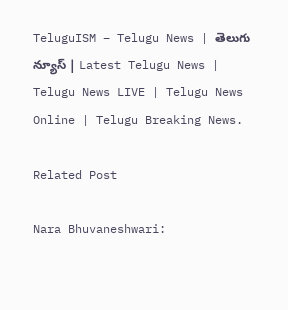TeluguISM – Telugu News | తెలుగు న్యూస్ | Latest Telugu News | Telugu News LIVE | Telugu News Online | Telugu Breaking News.

Related Post

Nara Bhuvaneshwari: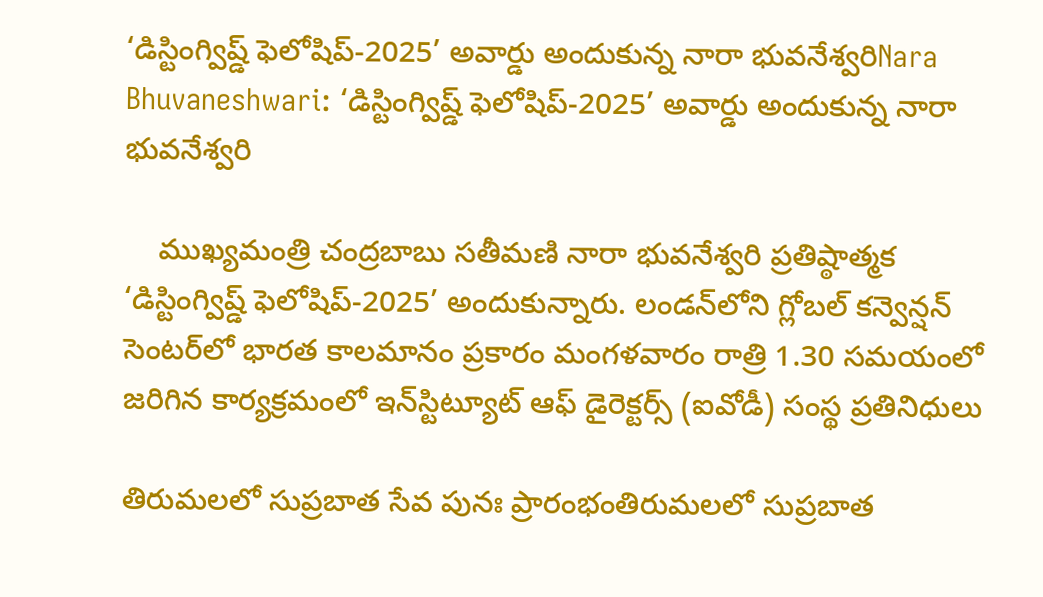‘డిస్టింగ్విష్డ్‌ ఫెలోషిప్‌-2025’ అవార్డు అందుకున్న నారా భువనేశ్వరిNara Bhuvaneshwari: ‘డిస్టింగ్విష్డ్‌ ఫెలోషిప్‌-2025’ అవార్డు అందుకున్న నారా భువనేశ్వరి

    ముఖ్యమంత్రి చంద్రబాబు సతీమణి నారా భువనేశ్వరి ప్రతిష్ఠాత్మక ‘డిస్టింగ్విష్డ్‌ ఫెలోషిప్‌-2025’ అందుకున్నారు. లండన్‌లోని గ్లోబల్‌ కన్వెన్షన్‌ సెంటర్‌లో భారత కాలమానం ప్రకారం మంగళవారం రాత్రి 1.30 సమయంలో జరిగిన కార్యక్రమంలో ఇన్‌స్టిట్యూట్‌ ఆఫ్‌ డైరెక్టర్స్‌ (ఐవోడీ) సంస్థ ప్రతినిధులు

తిరుమ‌ల‌లో సుప్ర‌బాత సేవ పునః ప్రారంభంతిరుమ‌ల‌లో సుప్ర‌బాత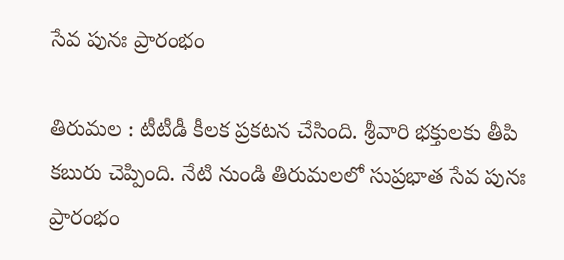సేవ పునః ప్రారంభం

తిరుమ‌ల : టీటీడీ కీల‌క ప్ర‌క‌ట‌న చేసింది. శ్రీ‌వారి భ‌క్తుల‌కు తీపి క‌బురు చెప్పింది. నేటి నుండి తిరుమలలో సుప్రభాత సేవ పునః ప్రారంభం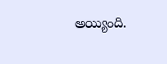అయ్యింది.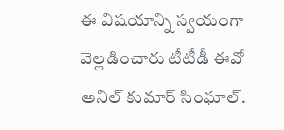ఈ విష‌యాన్ని స్వ‌యంగా వెల్ల‌డించారు టీటీడీ ఈవో అనిల్ కుమార్ సింఘాల్.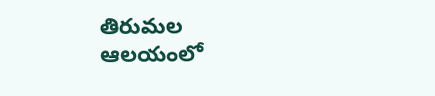తిరుమల ఆలయంలో